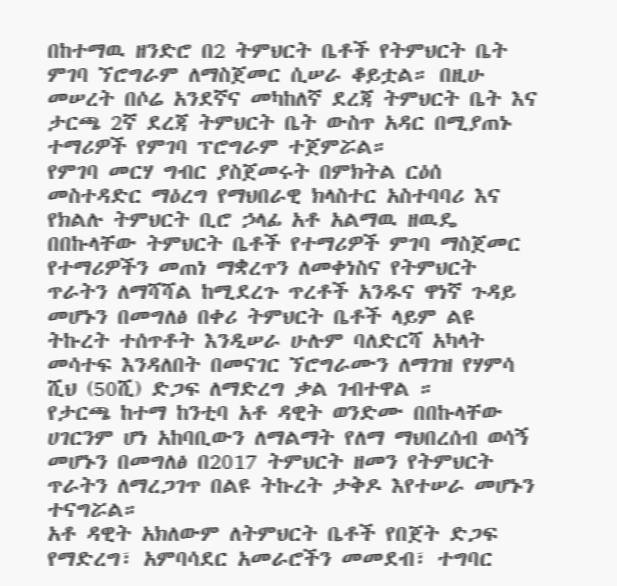በከተማዉ ዘንድሮ በ2 ትምህርት ቤቶች የትምህርት ቤት ምገባ ኘሮግራም ለማስጀመር ሲሠራ ቆይቷል። በዚሁ መሠረት በሶሬ አንደኛና መካከለኛ ደረጃ ትምህርት ቤት እና ታርጫ 2ኛ ደረጃ ትምህርት ቤት ውስጥ አዳር በሚያጠኑ ተማሪዎች የምገባ ፕሮግራም ተጀምሯል።
የምገባ መርሃ ግብር ያስጀመሩት በምክትል ርዕሰ መስተዳድር ማዕረግ የማህበራዊ ክላስተር አስተባባሪ እና የክልሉ ትምህርት ቢሮ ኃላፊ አቶ አልማዉ ዘዉዴ በበኩላቸው ትምህርት ቤቶች የተማሪዎች ምገባ ማስጀመር የተማሪዎችን መጠነ ማቋረጥን ለመቀነስና የትምህርት ጥራትን ለማሻሻል ከሚደረጉ ጥረቶች አንዱና ዋነኛ ጉዳይ መሆኑን በመግለፅ በቀሪ ትምህርት ቤቶች ላይም ልዩ ትኩረት ተሰጥቶት እንዲሠራ ሁሉም ባለድርሻ አካላት መሳተፍ እንዳለበት በመናገር ኘሮግራሙን ለማገዝ የሃምሳ ሺህ (50ሺ) ድጋፍ ለማድረግ ቃል ገብተዋል ።
የታርጫ ከተማ ከንቲባ አቶ ዳዊት ወንድሙ በበኩላቸው ሀገርንም ሆነ አከባቢውን ለማልማት የለማ ማህበረሰብ ወሳኝ መሆኑን በመግለፅ በ2017 ትምህርት ዘመን የትምህርት ጥራትን ለማረጋገጥ በልዩ ትኩረት ታቅዶ እየተሠራ መሆኑን ተናግሯል።
አቶ ዳዊት አክለውም ለትምህርት ቤቶች የበጀት ድጋፍ የማድረግ፣ አምባሳደር አመራሮችን መመደብ፣ ተግባር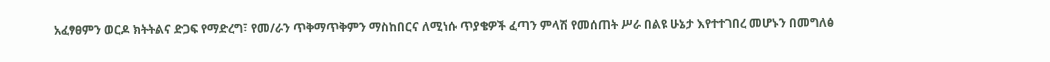አፈፃፀምን ወርዶ ክትትልና ድጋፍ የማድረግ፣ የመ/ራን ጥቅማጥቅምን ማስከበርና ለሚነሱ ጥያቄዎች ፈጣን ምላሽ የመሰጠት ሥራ በልዩ ሁኔታ እየተተገበረ መሆኑን በመግለፅ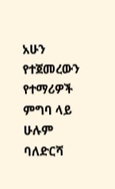አሁን የተጀመረውን የተማሪዎች ምግባ ላይ ሁሉም ባለድርሻ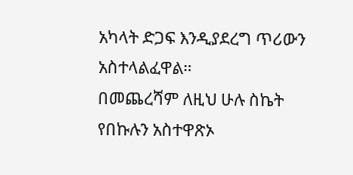አካላት ድጋፍ እንዲያደረግ ጥሪውን አስተላልፈዋል።
በመጨረሻም ለዚህ ሁሉ ስኬት የበኩሉን አስተዋጽኦ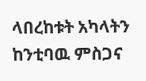ላበረከቱት አካላትን ከንቲባዉ ምስጋና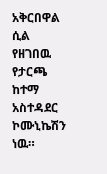አቅርበዋል ሲል የዘገበዉ የታርጫ ከተማ አስተዳደር ኮሙኒኬሽን ነዉ።